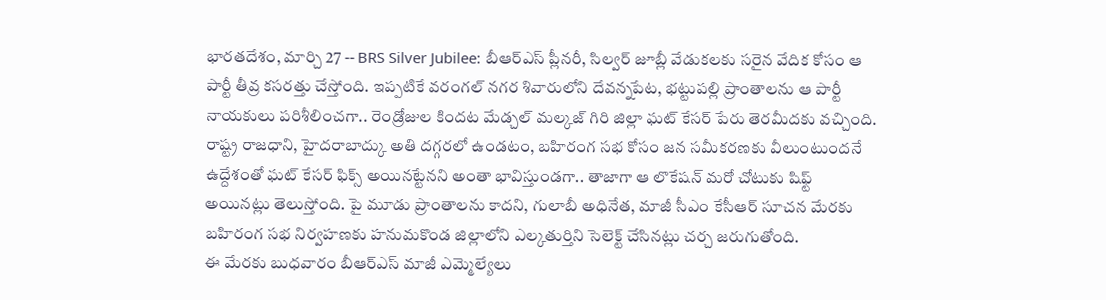భారతదేశం, మార్చి 27 -- BRS Silver Jubilee: బీఆర్ఎస్ ప్లీనరీ, సిల్వర్ జూబ్లీ వేడుకలకు సరైన వేదిక కోసం ఆ పార్టీ తీవ్ర కసరత్తు చేస్తోంది. ఇప్పటికే వరంగల్ నగర శివారులోని దేవన్నపేట, భట్టుపల్లి ప్రాంతాలను ఆ పార్టీ నాయకులు పరిశీలించగా.. రెండ్రోజుల కిందట మేడ్చల్ మల్కజ్ గిరి జిల్లా ఘట్ కేసర్ పేరు తెరమీదకు వచ్చింది.
రాష్ట్ర రాజధాని, హైదరాబాద్కు అతి దగ్గరలో ఉండటం, బహిరంగ సభ కోసం జన సమీకరణకు వీలుంటుందనే ఉద్దేశంతో ఘట్ కేసర్ ఫిక్స్ అయినట్టేనని అంతా భావిస్తుండగా.. తాజాగా ఆ లొకేషన్ మరో చోటుకు షిఫ్ట్ అయినట్లు తెలుస్తోంది. పై మూడు ప్రాంతాలను కాదని, గులాబీ అధినేత, మాజీ సీఎం కేసీఆర్ సూచన మేరకు బహిరంగ సభ నిర్వహణకు హనుమకొండ జిల్లాలోని ఎల్కతుర్తిని సెలెక్ట్ చేసినట్లు చర్చ జరుగుతోంది.
ఈ మేరకు బుధవారం బీఆర్ఎస్ మాజీ ఎమ్మెల్యేలు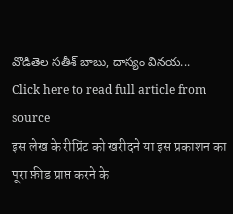వొడితెల సతీశ్ బాబు, దాస్యం వినయ...
Click here to read full article from source
इस लेख के रीप्रिंट को खरीदने या इस प्रकाशन का पूरा फ़ीड प्राप्त करने के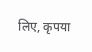लिए, कृपया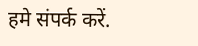हमे संपर्क करें.